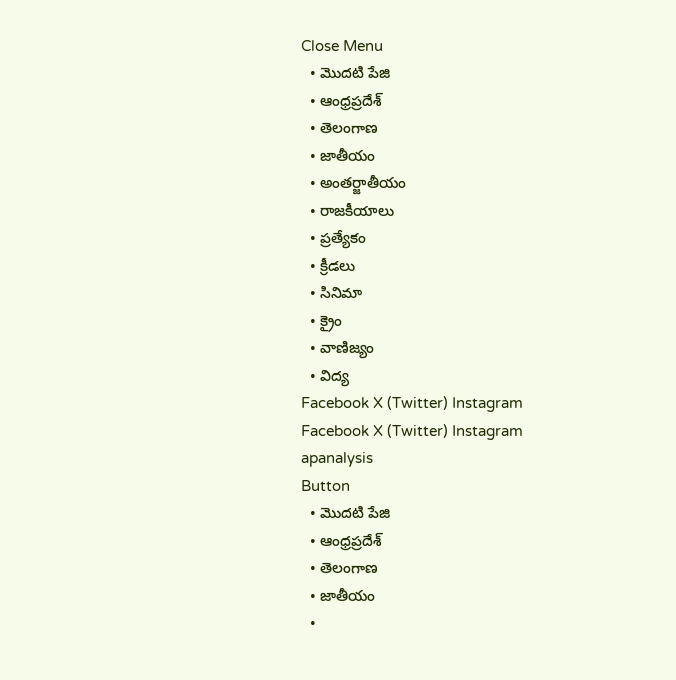Close Menu
  • మొదటి పేజి
  • ఆంధ్రప్రదేశ్
  • తెలంగాణ
  • జాతీయం
  • అంతర్జాతీయం
  • రాజకీయాలు
  • ప్రత్యేకం
  • క్రీడలు
  • సినిమా
  • క్రైం
  • వాణిజ్యం
  • విద్య
Facebook X (Twitter) Instagram
Facebook X (Twitter) Instagram
apanalysis
Button
  • మొదటి పేజి
  • ఆంధ్రప్రదేశ్
  • తెలంగాణ
  • జాతీయం
  •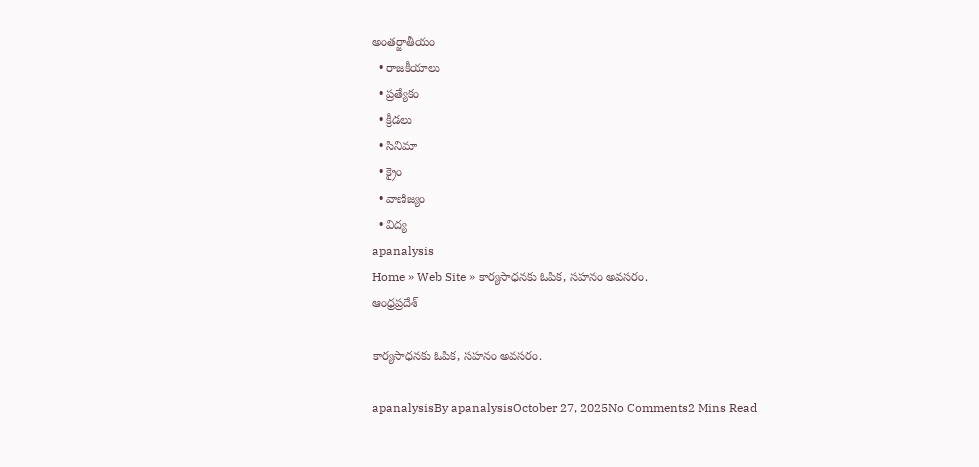అంతర్జాతీయం
  • రాజకీయాలు
  • ప్రత్యేకం
  • క్రీడలు
  • సినిమా
  • క్రైం
  • వాణిజ్యం
  • విద్య
apanalysis
Home » Web Site » కార్యసాధనకు ఓపిక, సహనం అవసరం.
ఆంధ్రప్రదేశ్

కార్యసాధనకు ఓపిక, సహనం అవసరం.

apanalysisBy apanalysisOctober 27, 2025No Comments2 Mins Read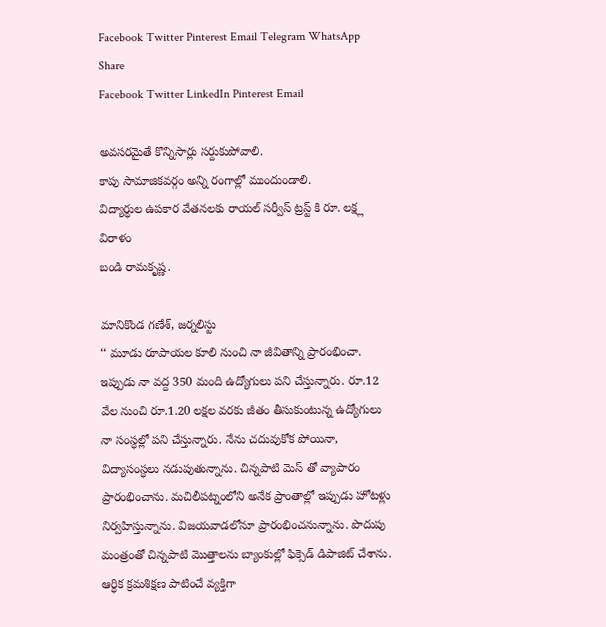Facebook Twitter Pinterest Email Telegram WhatsApp
Share
Facebook Twitter LinkedIn Pinterest Email

అవసరమైతే కొన్నిసార్లు సర్దుకుపోవాలి.
కాపు సామాజికవర్గం అన్ని రంగాల్లో ముందుండాలి.
విద్యార్ధుల ఉపకార వేతనలకు రాయల్ సర్వీస్ ట్రస్ట్ కి రూ. లక్ష్ల విరాళం
బండి రామకృష్ణ.

మానికొండ గణేశ్, జర్నలిస్టు
‘‘ మూడు రూపాయల కూలి నుంచి నా జీవితాన్ని ప్రారంభించా. ఇప్పుడు నా వద్ద 350 మంది ఉద్యోగులు పని చేస్తున్నారు. రూ.12 వేల నుంచి రూ.1.20 లక్షల వరకు జీతం తీసుకుంటున్న ఉద్యోగులు నా సంస్ధల్లో పని చేస్తున్నారు. నేను చదువుకోక పోయినా, విద్యాసంస్ధలు నడుపుతున్నాను. చిన్నపాటి మెస్ తో వ్యాపారం ప్రారంభించాను. మచిలీపట్నంలోని అనేక ప్రాంతాల్లో ఇప్పుడు హోటళ్లు నిర్వహిస్తున్నాను. విజయవాడలోనూ ప్రారంభించనున్నాను. పొదుపు మంత్రంతో చిన్నపాటి మొత్తాలను బ్యాంకుల్లో ఫిక్సెడ్ డిపాజిట్ చేశాను. ఆర్ధిక క్రమశిక్షణ పాటించే వ్యక్తిగా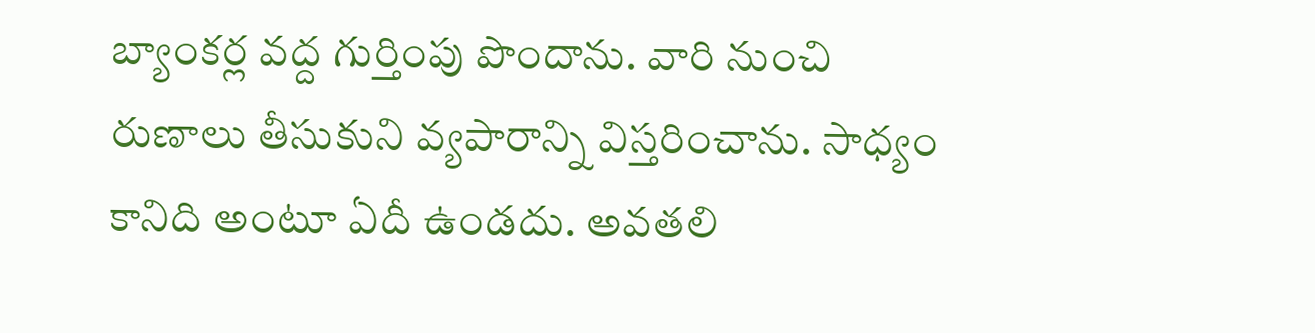బ్యాంకర్ల వద్ద గుర్తింపు పొందాను. వారి నుంచి రుణాలు తీసుకుని వ్యపారాన్ని విస్తరించాను. సాధ్యం కానిది అంటూ ఏదీ ఉండదు. అవతలి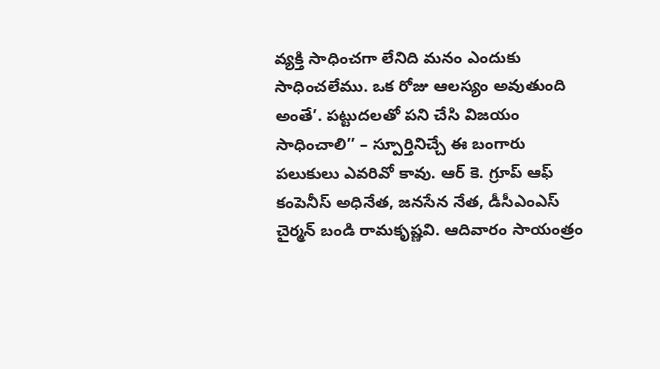వ్యక్తి సాధించగా లేనిది మనం ఎందుకు సాధించలేము. ఒక రోజు ఆలస్యం అవుతుంది అంతే’. పట్టుదలతో పని చేసి విజయం సాధించాలి’’ – స్పూర్తినిచ్చే ఈ బంగారు పలుకులు ఎవరివో కావు. ఆర్ కె. గ్రూప్ ఆఫ్ కంపెనీస్ అధినేత, జనసేన నేత, డీసీఎంఎస్ చైర్మన్ బండి రామకృష్ణవి. ఆదివారం సాయంత్రం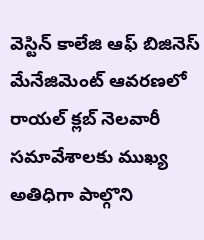వెస్టిన్ కాలేజి ఆఫ్ బిజినెస్ మేనేజిమెంట్ ఆవరణలో రాయల్ క్లబ్ నెలవారీ సమావేశాలకు ముఖ్య అతిధిగా పాల్గొని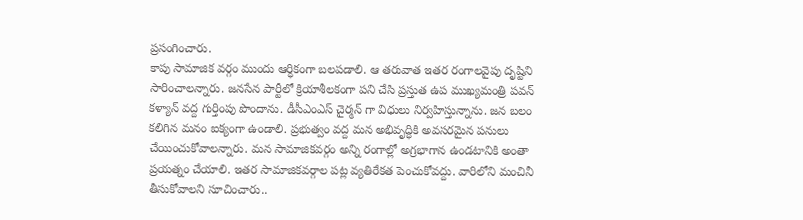ప్రసంగించారు.
కాపు సామాజిక వర్గం ముందు ఆర్ధికంగా బలపడాలి. ఆ తరువాత ఇతర రంగాలవైపు దృష్టిని సారించాలన్నారు. జనసేన పార్టీలో క్రియాశీలకంగా పని చేసి ప్రస్తుత ఉప ముఖ్యమంత్రి పవన్ కళ్యాన్ వద్ద గుర్తింపు పొందాను. డీసీఎంఎస్ చైర్మన్ గా విధులు నిర్వహిస్తున్నాను. జన బలం కలిగిన మనం ఐక్యంగా ఉండాలి. ప్రభుత్వం వద్ద మన అభివృద్ధికి అవసరమైన పనులు చేయించుకోవాలన్నారు. మన సామాజికవర్గం అన్ని రంగాల్లో అగ్రభాగాన ఉండటానికి అంతా ప్రయత్నం చేయాలి. ఇతర సామాజికవర్గాల పట్ల వ్యతిరేకత పెంచుకోవద్దు. వారిలోని మంచినీ తీసుకోవాలని సూచించారు..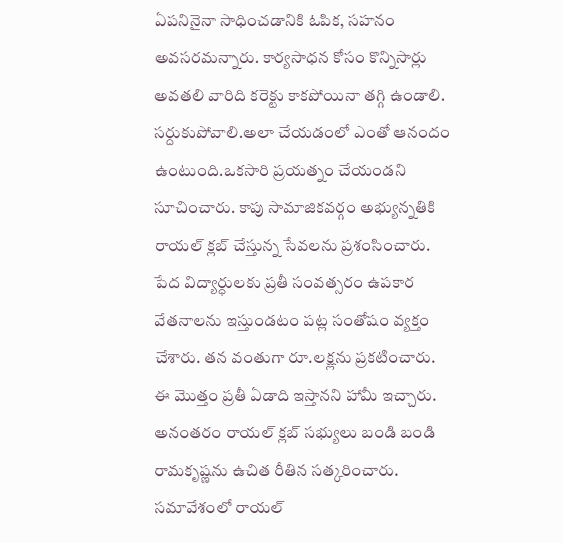ఏపనినైనా సాధించడానికి ఓపిక, సహనం అవసరమన్నారు. కార్యసాధన కోసం కొన్నిసార్లు అవతలి వారిది కరెక్టు కాకపోయినా తగ్గి ఉండాలి. సర్దుకుపోవాలి.అలా చేయడంలో ఎంతో ఆనందం ఉంటుంది.ఒకసారి ప్రయత్నం చేయండని సూచించారు. కాపు సామాజికవర్గం అభ్యున్నతికి రాయల్ క్లబ్ చేస్తున్న సేవలను ప్రశంసించారు. పేద విద్యార్ధులకు ప్రతీ సంవత్సరం ఉపకార వేతనాలను ఇస్తుండటం పట్ల సంతోషం వ్యక్తం చేశారు. తన వంతుగా రూ.లక్ష్లను ప్రకటించారు. ఈ మొత్తం ప్రతీ ఏడాది ఇస్తానని హామీ ఇచ్చారు. అనంతరం రాయల్ క్లబ్ సభ్యులు బండి బండి రామకృష్ణను ఉచిత రీతిన సత్కరించారు. సమావేశంలో రాయల్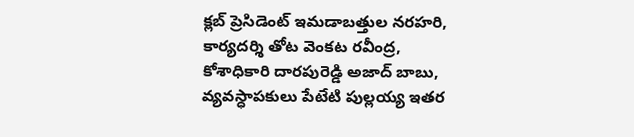క్లబ్ ప్రెసిడెంట్ ఇమడాబత్తుల నరహరి, కార్యదర్శి తోట వెంకట రవీంద్ర, కోశాధికారి దారపురెడ్డి అజాద్ బాబు, వ్యవస్ధాపకులు పేటేటి పుల్లయ్య ఇతర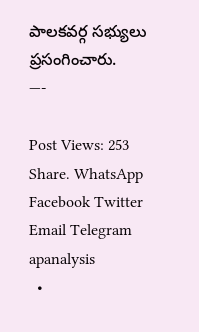పాలకవర్గ సభ్యులు ప్రసంగించారు.
—-

Post Views: 253
Share. WhatsApp Facebook Twitter Email Telegram
apanalysis
  •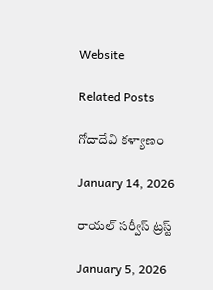Website

Related Posts

గోదాదేవి కళ్యాణం

January 14, 2026

రాయల్ సర్వీస్ ట్రస్ట్

January 5, 2026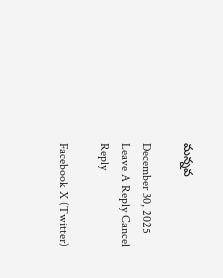మన్నవ

December 30, 2025
Leave A Reply Cancel Reply

Facebook X (Twitter)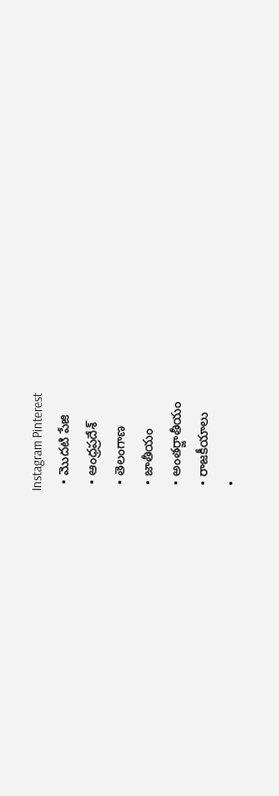Instagram Pinterest
  • మొదటి పేజి
  • ఆంధ్రప్రదేశ్
  • తెలంగాణ
  • జాతీయం
  • అంతర్జాతీయం
  • రాజకీయాలు
  •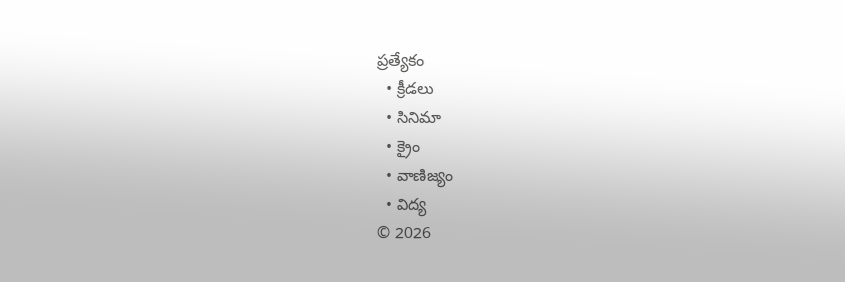ప్రత్యేకం
  • క్రీడలు
  • సినిమా
  • క్రైం
  • వాణిజ్యం
  • విద్య
© 2026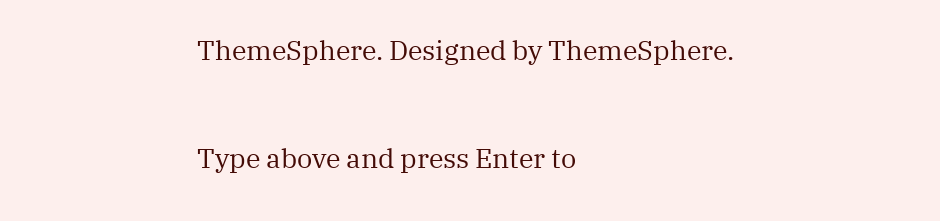ThemeSphere. Designed by ThemeSphere.

Type above and press Enter to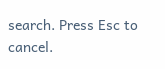search. Press Esc to cancel.